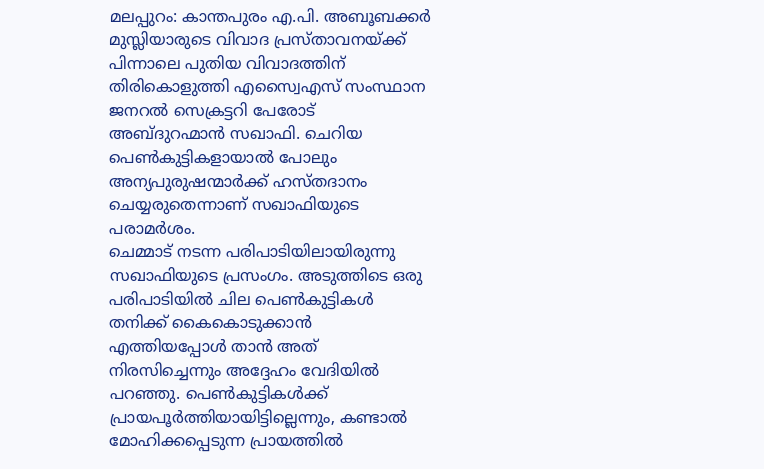മലപ്പുറം: കാന്തപുരം എ.പി. അബൂബക്കർ മുസ്ലിയാരുടെ വിവാദ പ്രസ്താവനയ്ക്ക് പിന്നാലെ പുതിയ വിവാദത്തിന് തിരികൊളുത്തി എസ്വൈഎസ് സംസ്ഥാന ജനറൽ സെക്രട്ടറി പേരോട് അബ്ദുറഹ്മാൻ സഖാഫി. ചെറിയ പെൺകുട്ടികളായാൽ പോലും അന്യപുരുഷന്മാർക്ക് ഹസ്തദാനം ചെയ്യരുതെന്നാണ് സഖാഫിയുടെ പരാമർശം.
ചെമ്മാട് നടന്ന പരിപാടിയിലായിരുന്നു സഖാഫിയുടെ പ്രസംഗം. അടുത്തിടെ ഒരു പരിപാടിയിൽ ചില പെൺകുട്ടികൾ തനിക്ക് കൈകൊടുക്കാൻ എത്തിയപ്പോൾ താൻ അത് നിരസിച്ചെന്നും അദ്ദേഹം വേദിയിൽ പറഞ്ഞു. പെൺകുട്ടികൾക്ക് പ്രായപൂർത്തിയായിട്ടില്ലെന്നും, കണ്ടാൽ മോഹിക്കപ്പെടുന്ന പ്രായത്തിൽ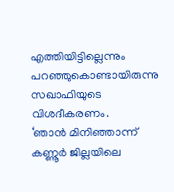എത്തിയിട്ടില്ലെന്നും പറഞ്ഞുകൊണ്ടായിരുന്നു സഖാഫിയുടെ വിശദീകരണം.
‘ഞാൻ മിനിഞ്ഞാന്ന് കണ്ണൂർ ജില്ലയിലെ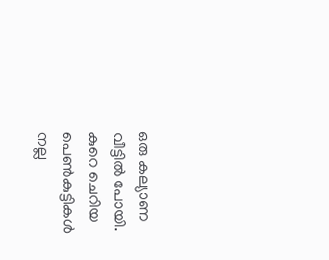ഒരു കല്യാണ വീട്ടിൽ പോയി. കുറെ ചെറിയ പെൺകുട്ടികൾ നല്ല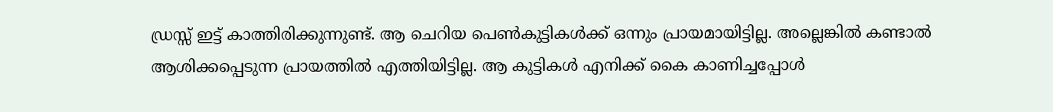ഡ്രസ്സ് ഇട്ട് കാത്തിരിക്കുന്നുണ്ട്. ആ ചെറിയ പെൺകുട്ടികൾക്ക് ഒന്നും പ്രായമായിട്ടില്ല. അല്ലെങ്കിൽ കണ്ടാൽ ആശിക്കപ്പെടുന്ന പ്രായത്തിൽ എത്തിയിട്ടില്ല. ആ കുട്ടികൾ എനിക്ക് കൈ കാണിച്ചപ്പോൾ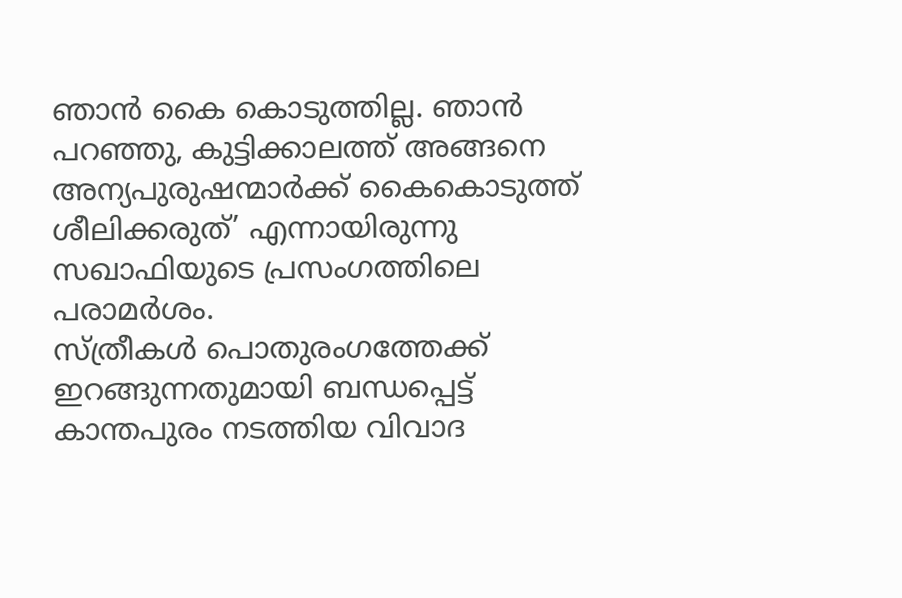ഞാൻ കൈ കൊടുത്തില്ല. ഞാൻ പറഞ്ഞു, കുട്ടിക്കാലത്ത് അങ്ങനെ അന്യപുരുഷന്മാർക്ക് കൈകൊടുത്ത് ശീലിക്കരുത്’ എന്നായിരുന്നു സഖാഫിയുടെ പ്രസംഗത്തിലെ പരാമർശം.
സ്ത്രീകൾ പൊതുരംഗത്തേക്ക് ഇറങ്ങുന്നതുമായി ബന്ധപ്പെട്ട് കാന്തപുരം നടത്തിയ വിവാദ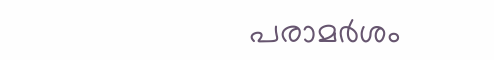പരാമർശം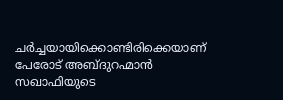ചർച്ചയായിക്കൊണ്ടിരിക്കെയാണ് പേരോട് അബ്ദുറഹ്മാൻ സഖാഫിയുടെ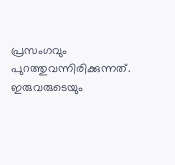പ്രസംഗവും പുറത്തുവന്നിരിക്കുന്നത്. ഇരുവരുടെയും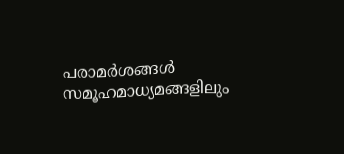പരാമർശങ്ങൾ സമൂഹമാധ്യമങ്ങളിലും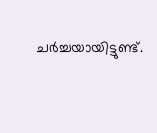ചർച്ചയായിട്ടുണ്ട്.